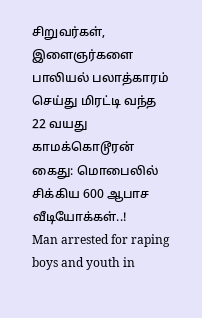சிறுவர்கள், இளைஞர்களை பாலியல் பலாத்காரம் செய்து மிரட்டி வந்த 22 வயது காமக்கொடூரன் கைது: மொபைலில் சிக்கிய 600 ஆபாச வீடியோக்கள்..!
Man arrested for raping boys and youth in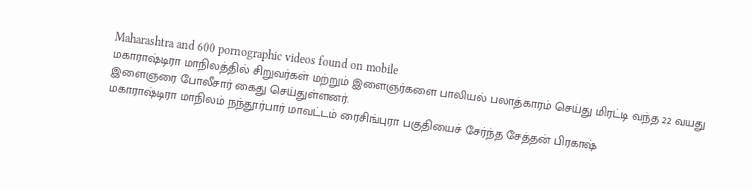Maharashtra and 600 pornographic videos found on mobile
மகாராஷ்டிரா மாநிலத்தில் சிறுவர்கள் மற்றும் இளைஞர்களை பாலியல் பலாத்காரம் செய்து மிரட்டி வந்த 22 வயது இளைஞரை போலீசார் கைது செய்துள்ளனர்.
மகாராஷ்டிரா மாநிலம் நந்தூர்பார் மாவட்டம் ரைசிங்புரா பகுதியைச் சேர்ந்த சேத்தன் பிரகாஷ்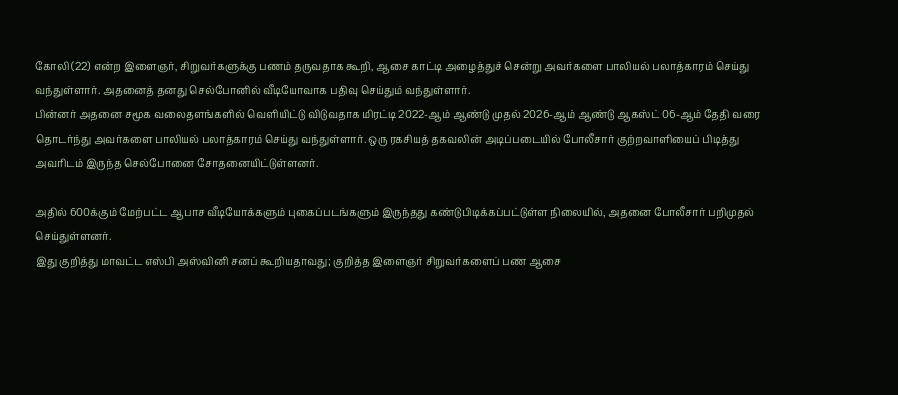கோலி (22) என்ற இளைஞர், சிறுவர்களுக்கு பணம் தருவதாக கூறி, ஆசை காட்டி அழைத்துச் சென்று அவர்களை பாலியல் பலாத்காரம் செய்து வந்துள்ளார். அதனைத் தனது செல்போனில் வீடியோவாக பதிவு செய்தும் வந்துள்ளார்.
பின்னர் அதனை சமூக வலைதளங்களில் வெளியிட்டு விடுவதாக மிரட்டி 2022-ஆம் ஆண்டு முதல் 2026-ஆம் ஆண்டு ஆகஸ்ட் 06-ஆம் தேதி வரை தொடர்ந்து அவர்களை பாலியல் பலாத்காரம் செய்து வந்துள்ளார். ஒரு ரகசியத் தகவலின் அடிப்படையில் போலீசார் குற்றவாளியைப் பிடித்து அவரிடம் இருந்த செல்போனை சோதனையிட்டுள்ளனர்.

அதில் 600க்கும் மேற்பட்ட ஆபாச வீடியோக்களும் புகைப்படங்களும் இருந்தது கண்டுபிடிக்கப்பட்டுள்ள நிலையில், அதனை போலீசார் பறிமுதல் செய்துள்ளனர்.
இது குறித்து மாவட்ட எஸ்பி அஸ்வினி சனப் கூறியதாவது; குறித்த இளைஞர் சிறுவர்களைப் பண ஆசை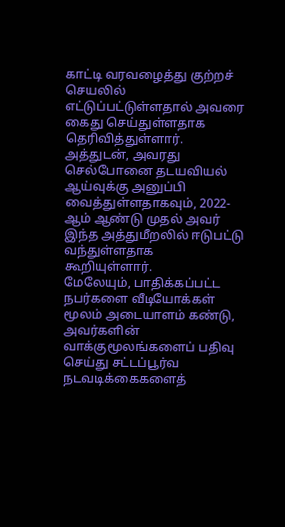காட்டி வரவழைத்து குற்றச் செயலில் எட்டுப்பட்டுள்ளதால் அவரை கைது செய்துள்ளதாக தெரிவித்துள்ளார். அத்துடன், அவரது செல்போனை தடயவியல் ஆய்வுக்கு அனுப்பி வைத்துள்ளதாகவும், 2022-ஆம் ஆண்டு முதல் அவர் இந்த அத்துமீறலில் ஈடுபட்டு வந்துள்ளதாக கூறியுள்ளார்.
மேலேயும், பாதிக்கப்பட்ட நபர்களை வீடியோக்கள் மூலம் அடையாளம் கண்டு, அவர்களின் வாக்குமூலங்களைப் பதிவு செய்து சட்டப்பூர்வ நடவடிக்கைகளைத்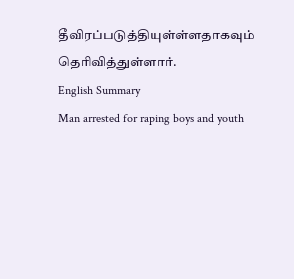தீவிரப்படுத்தியுள்ள்ளதாகவும் தெரிவித்துள்ளார்.
English Summary
Man arrested for raping boys and youth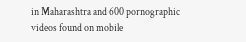in Maharashtra and 600 pornographic videos found on mobile